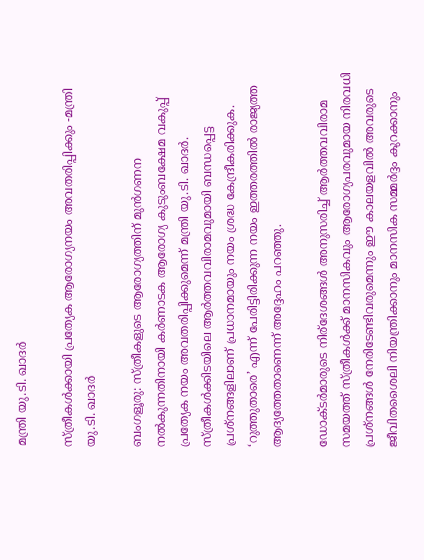മന്ത്രി യു.ടി. ഖാദർ

സ്ത്രീകൾക്കായി പ്രത്യേക ആരോഗ്യനയം അവതരിപ്പിക്കും -മന്ത്രി യു.ടി. ഖാദർ

ബംഗളൂരു: സ്ത്രീകളുടെ ആരോഗ്യത്തിന് മുന്‍ഗണന നല്‍കുന്നതിനായി കർണാടക ആരോഗ്യ കുടുംബക്ഷേമ വകുപ്പ് പ്രത്യേക നയം അവതരിപ്പിക്കുമെന്ന് മന്ത്രി യു.ടി. ഖാദർ. സ്ത്രീകൾക്കിടയിലെ ആർത്തവവിരാമവുമായി ബന്ധപ്പെട്ട പ്രശ്നങ്ങളിലാണ് പ്രധാനമായും നയം ശ്രദ്ധ കേന്ദ്രീകരിക്കുക. ‘റുത്തുതാരെ’ എന്ന് പേരിട്ടിരിക്കുന്ന നയം ഇത്തരത്തില്‍ രാജ്യത്ത ആദ്യത്തേതാണെന്ന് അദ്ദേഹം പറഞ്ഞു.

ഡോക്ടർമാരുടെ നിര്ദേശങ്ങള്‍ അനുസരിച്ച് ആർത്തവവിരാമ സമയത്ത് സ്ത്രീകൾക്ക് മാനസികവും ആരോഗ്യപരവുമായ നിരവധി പ്രശ്നങ്ങൾ നേരിടേണ്ടിവരുമെന്നും ഈ കാലയളവിൽ അവരുടെ ജീവിതശൈലി നിയന്ത്രിക്കാനും മാനസിക സമ്മർദ്ദം കുറക്കാനും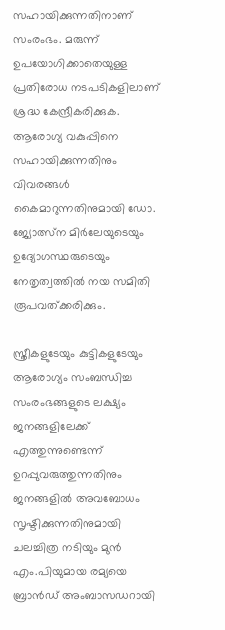സഹായിക്കുന്നതിനാണ് സംരംഭം. മരുന്ന് ഉപയോഗിക്കാതെയുള്ള പ്രതിരോധ നടപടികളിലാണ് ശ്രദ്ധ കേന്ദ്രീകരിക്കുക. ആരോഗ്യ വകുപ്പിനെ സഹായിക്കുന്നതിനും വിവരങ്ങൾ കൈമാറുന്നതിനുമായി ഡോ. ജ്യോത്സ്ന മിർലേയുടെയും ഉദ്യോഗസ്ഥരുടെയും നേതൃത്വത്തിൽ നയ സമിതി രൂപവത്ക്കരിക്കും.

സ്ത്രീകളുടേയും കുട്ടികളുടേയും ആരോഗ്യം സംബന്ധിച്ച സംരംഭങ്ങളുടെ ലക്ഷ്യം ജനങ്ങളിലേക്ക് എത്തുന്നുണ്ടെന്ന് ഉറപ്പുവരുത്തുന്നതിനും ജനങ്ങളിൽ അവബോധം സൃഷ്ടിക്കുന്നതിനുമായി ചലച്ചിത്ര നടിയും മുൻ എം.പിയുമായ രമ്യയെ ബ്രാൻഡ് അംബാസഡറായി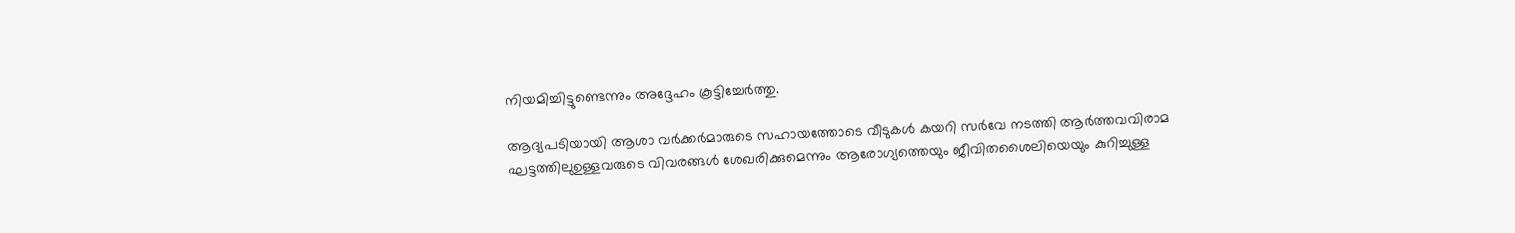നിയമിച്ചിട്ടുണ്ടെന്നും അദ്ദേഹം കൂട്ടിച്ചേർത്തു.

ആദ്യപടിയായി ആശാ വർക്കർമാരുടെ സഹായത്തോടെ വീടുകള്‍ കയറി സർവേ നടത്തി ആർത്തവവിരാമ ഘട്ടത്തിലുഉള്ളവരുടെ വിവരങ്ങൾ ശേഖരിക്കുമെന്നും ആരോഗ്യത്തെയും ജീവിതശൈലിയെയും കുറിച്ചുള്ള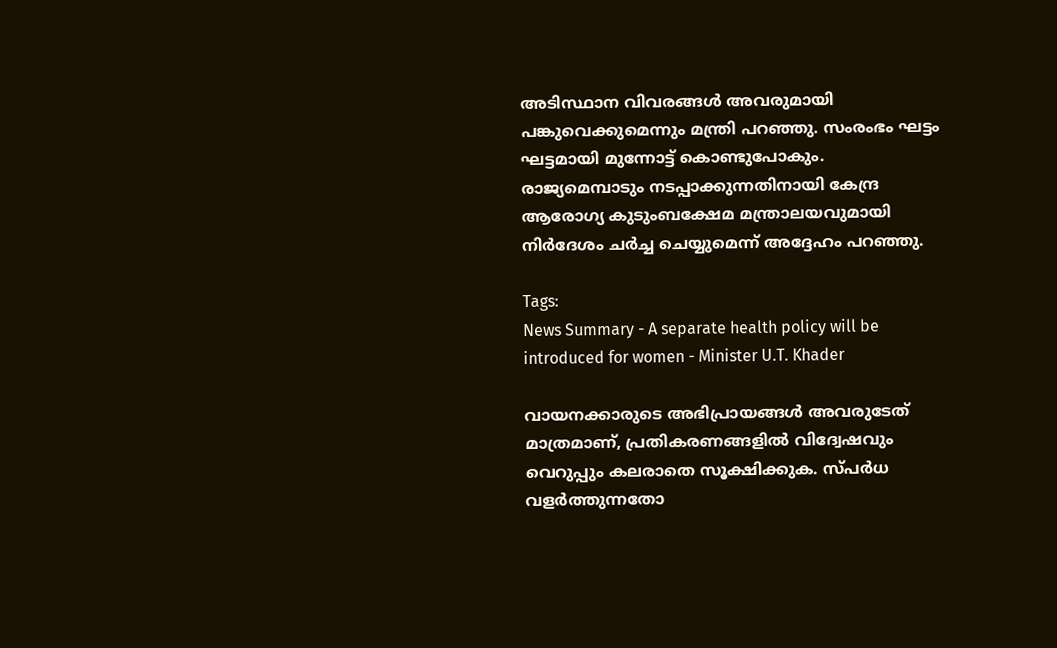അടിസ്ഥാന വിവരങ്ങൾ അവരുമായി പങ്കുവെക്കുമെന്നും മന്ത്രി പറഞ്ഞു. സംരംഭം ഘട്ടം ഘട്ടമായി മുന്നോട്ട് കൊണ്ടുപോകും. രാജ്യമെമ്പാടും നടപ്പാക്കുന്നതിനായി കേന്ദ്ര ആരോഗ്യ കുടുംബക്ഷേമ മന്ത്രാലയവുമായി നിർദേശം ചർച്ച ചെയ്യുമെന്ന് അദ്ദേഹം പറഞ്ഞു.

Tags:
News Summary - A separate health policy will be introduced for women - Minister U.T. Khader

വായനക്കാരുടെ അഭിപ്രായങ്ങള്‍ അവരുടേത് മാത്രമാണ്, പ്രതികരണങ്ങളിൽ വിദ്വേഷവും വെറുപ്പും കലരാതെ സൂക്ഷിക്കുക. സ്പർധ വളർത്തുന്നതോ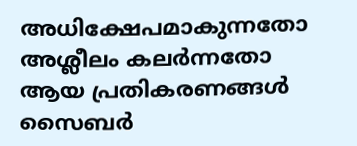അധിക്ഷേപമാകുന്നതോ അശ്ലീലം കലർന്നതോ ആയ പ്രതികരണങ്ങൾ സൈബർ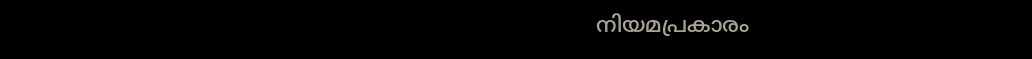നിയമപ്രകാരം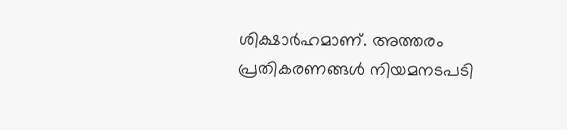ശിക്ഷാർഹമാണ്. അത്തരം പ്രതികരണങ്ങൾ നിയമനടപടി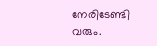നേരിടേണ്ടി വരും.